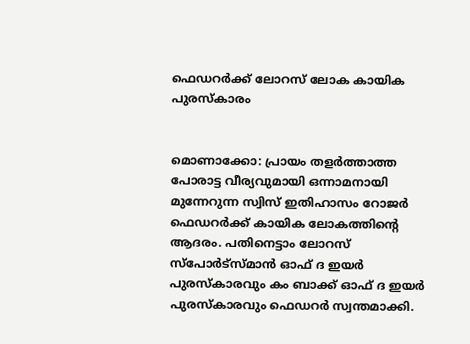ഫെഡറര്‍ക്ക് ലോറസ് ലോക കായിക പുരസ്കാരം


മൊണാക്കോ: പ്രായം തളര്‍ത്താത്ത പോരാട്ട വീര്യവുമായി ഒന്നാമനായി മുന്നേറുന്ന സ്വിസ് ഇതിഹാസം റോജര്‍ ഫെഡറര്‍ക്ക് കായിക ലോകത്തിന്‍റെ ആദരം. പതിനെട്ടാം ലോറസ് സ്പോര്‍ട്സ്മാന്‍ ഓഫ് ദ ഇ‍യര്‍ പുരസ്കാരവും കം ബാക്ക് ഓഫ് ദ ഇയര്‍ പുരസ്കാരവും ഫെഡറര്‍ സ്വന്തമാക്കി.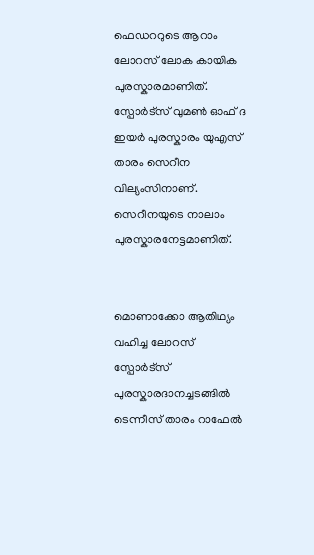ഫെഡററുടെ ആറാം ലോറസ് ലോക കായിക പുരസ്കാരമാണിത്. സ്പോര്‍ട്സ് വുമണ്‍ ഓഫ് ദ ഇയര്‍ പുരസ്കാരം യുഎസ് താരം സെറീന വില്യംസിനാണ്. സെറീനയുടെ നാലാം പുരസ്കാരനേട്ടമാണിത്.


മൊണാക്കോ ആതിഥ്യം വഹിച്ച ലോറസ് സ്പോര്‍ട്സ് പുരസ്കാരദാനച്ചടങ്ങില്‍ ടെന്നീസ് താരം റാഫേല്‍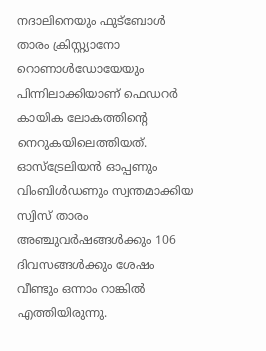നദാലിനെയും ഫുട്ബോള്‍ താരം ക്രിസ്റ്റ്യാനോ റൊണാള്‍ഡോയേയും പിന്നിലാക്കിയാണ് ഫെഡറര്‍ കായിക ലോകത്തിന്‍റെ നെറുകയിലെത്തിയത്. ഓസ്ട്രേലിയന്‍ ഓപ്പണും വിംബിള്‍ഡണും സ്വന്തമാക്കിയ സ്വിസ് താരം അഞ്ചുവര്‍ഷങ്ങള്‍ക്കും 106 ദിവസങ്ങള്‍ക്കും ശേഷം വീണ്ടും ഒന്നാം റാങ്കില്‍ എത്തിയിരുന്നു.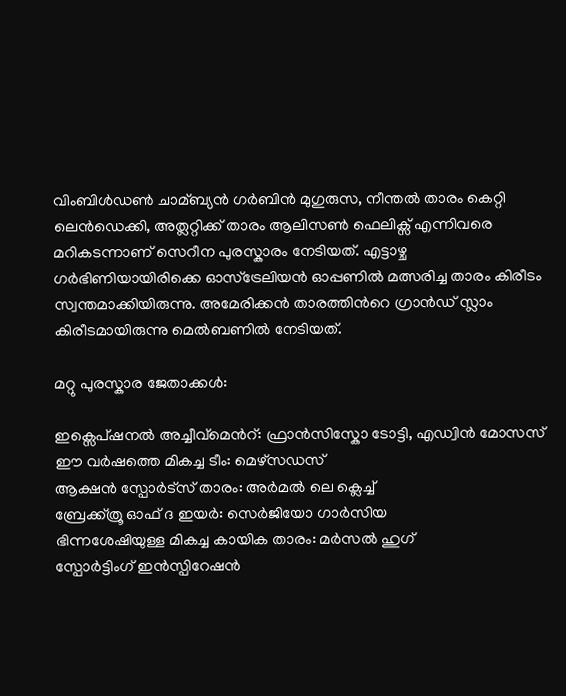വിംബിള്‍ഡണ്‍ ചാമ്ബ്യന്‍ ഗര്‍ബിന്‍ മുഗുരുസ, നീന്തല്‍ താരം കെറ്റി ലെന്‍ഡെക്കി, അത്ലറ്റിക്ക് താരം ആലിസണ്‍ ഫെലിക്സ് എന്നിവരെ മറികടന്നാണ് സെറീന പുരസ്കാരം നേടിയത്. എട്ടാഴ്ച ഗര്‍ഭിണിയായിരിക്കെ ഓസ്ട്രേലിയന്‍ ഓപ്പണില്‍ മത്സരിച്ച താരം കിരീടം സ്വന്തമാക്കിയിരുന്നു. അമേരിക്കന്‍ താരത്തിന്‍റെ ഗ്രാന്‍ഡ് സ്ലാം കിരീടമായിരുന്നു മെല്‍ബണില്‍ നേടിയത്.

മറ്റു പുരസ്കാര ജേതാക്കള്‍:

ഇക്സെപ്ഷനല്‍ അച്ചീവ്മെന്‍റ്: ഫ്രാന്‍സിസ്കോ ടോട്ടി, എഡ്വിന്‍ മോസസ്
ഈ വര്‍ഷത്തെ മികച്ച ടീം: മെഴ്സഡസ്
ആക്ഷന്‍ സ്പോര്‍ട്സ് താരം: അര്‍മല്‍ ലെ ക്ലെച്ച്‌
ബ്രേക്ക്ത്രൂ ഓഫ് ദ ഇയര്‍: സെര്‍ജിയോ ഗാര്‍സിയ
ഭിന്നശേഷിയുള്ള മികച്ച കായിക താരം: മര്‍സല്‍ ഹുഗ്
സ്പോര്‍ട്ടിംഗ് ഇന്‍സ്പിറേഷന്‍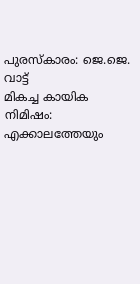പുരസ്കാരം: ജെ.ജെ. വാട്ട്
മികച്ച കായിക നിമിഷം: എക്കാലത്തേയും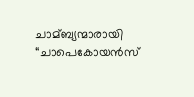ചാമ്ബ്യന്മാരായി “ചാപെകോയന്‍സ്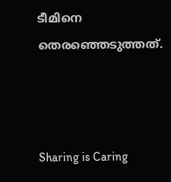ടീമിനെ തെരഞ്ഞെടുത്തത്.



Sharing is Caring